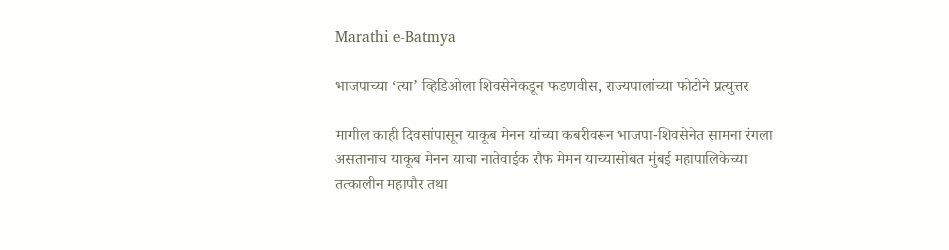Marathi e-Batmya

भाजपाच्या ‘त्या’ व्हिडिओला शिवसेनेकडून फडणवीस, राज्यपालांच्या फोटोने प्रत्युत्तर

मागील काही दिवसांपासून याकूब मेनन यांच्या कबरीवरून भाजपा-शिवसेनेत सामना रंगला असतानाच याकूब मेनन याचा नातेवाईक रौफ मेमन याच्यासोबत मुंबई महापालिकेच्या तत्कालीन महापौर तथा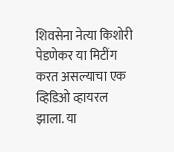शिवसेना नेत्या किशोरी पेडणेकर या मिटींग करत असल्याचा एक व्हिडिओ व्हायरल झाला. या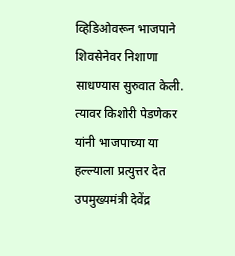व्हिडिओवरून भाजपाने शिवसेनेवर निशाणा साधण्यास सुरुवात केली. त्यावर किशोरी पेडणेकर यांनी भाजपाच्या या हल्ल्याला प्रत्युत्तर देत उपमुख्यमंत्री देवेंद्र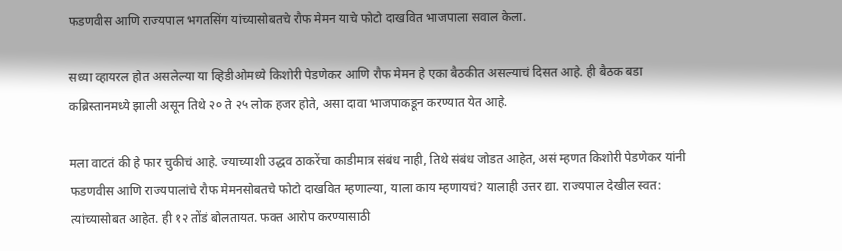फडणवीस आणि राज्यपाल भगतसिंग यांच्यासोबतचे रौफ मेमन याचे फोटो दाखवित भाजपाला सवाल केला.

सध्या व्हायरल होत असलेल्या या व्हिडीओमध्ये किशोरी पेडणेकर आणि रौफ मेमन हे एका बैठकीत असल्याचं दिसत आहे. ही बैठक बडा कब्रिस्तानमध्ये झाली असून तिथे २० ते २५ लोक हजर होते, असा दावा भाजपाकडून करण्यात येत आहे.

मला वाटतं की हे फार चुकीचं आहे. ज्याच्याशी उद्धव ठाकरेंचा काडीमात्र संबंध नाही, तिथे संबंध जोडत आहेत, असं म्हणत किशोरी पेडणेकर यांनी फडणवीस आणि राज्यपालांचे रौफ मेमनसोबतचे फोटो दाखवित म्हणाल्या, याला काय म्हणायचं? यालाही उत्तर द्या. राज्यपाल देखील स्वत: त्यांच्यासोबत आहेत. ही १२ तोंडं बोलतायत. फक्त आरोप करण्यासाठी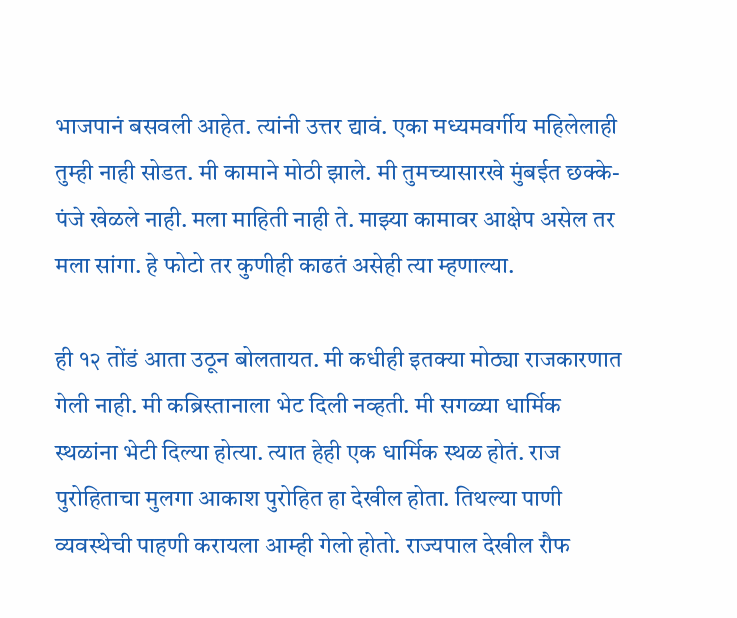भाजपानं बसवली आहेत. त्यांनी उत्तर द्यावं. एका मध्यमवर्गीय महिलेलाही तुम्ही नाही सोडत. मी कामाने मोठी झाले. मी तुमच्यासारखे मुंबईत छक्के-पंजे खेळले नाही. मला माहिती नाही ते. माझ्या कामावर आक्षेप असेल तर मला सांगा. हे फोटो तर कुणीही काढतं असेही त्या म्हणाल्या.

ही १२ तोंडं आता उठून बोलतायत. मी कधीही इतक्या मोठ्या राजकारणात गेली नाही. मी कब्रिस्तानाला भेट दिली नव्हती. मी सगळ्या धार्मिक स्थळांना भेटी दिल्या होत्या. त्यात हेही एक धार्मिक स्थळ होतं. राज पुरोहिताचा मुलगा आकाश पुरोहित हा देखील होता. तिथल्या पाणी व्यवस्थेची पाहणी करायला आम्ही गेलो होतो. राज्यपाल देखील रौफ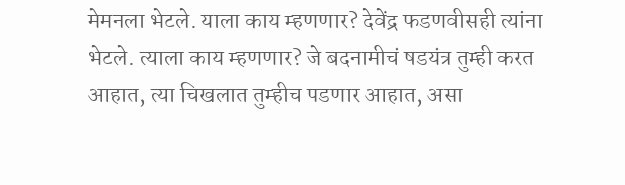मेमनला भेटले. याला काय म्हणणार? देवेंद्र फडणवीसही त्यांना भेटले. त्याला काय म्हणणार? जे बदनामीचं षडयंत्र तुम्ही करत आहात, त्या चिखलात तुम्हीच पडणार आहात, असा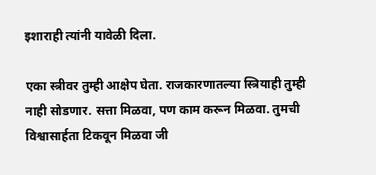इशाराही त्यांनी यावेळी दिला.

एका स्त्रीवर तुम्ही आक्षेप घेता. राजकारणातल्या स्त्रियाही तुम्ही नाही सोडणार. सत्ता मिळवा, पण काम करून मिळवा. तुमची विश्वासार्हता टिकवून मिळवा जी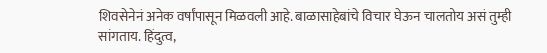शिवसेनेनं अनेक वर्षांपासून मिळवली आहे. बाळासाहेबांचे विचार घेऊन चालतोय असं तुम्ही सांगताय. हिंदुत्व,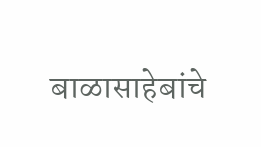बाळासाहेबांचे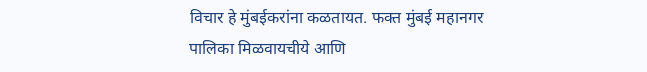विचार हे मुंबईकरांना कळतायत. फक्त मुंबई महानगर पालिका मिळवायचीये आणि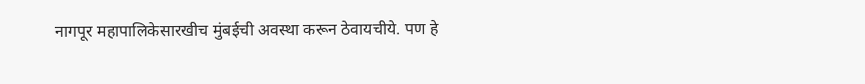नागपूर महापालिकेसारखीच मुंबईची अवस्था करून ठेवायचीये. पण हे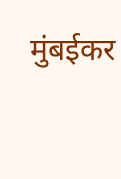मुंबईकर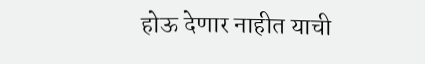होऊ देणार नाहीत याची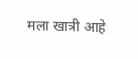मला खात्री आहे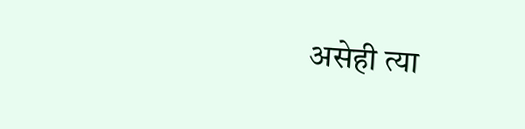असेही त्या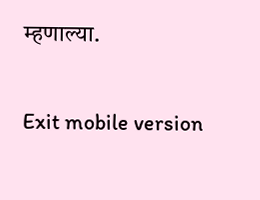म्हणाल्या.

Exit mobile version